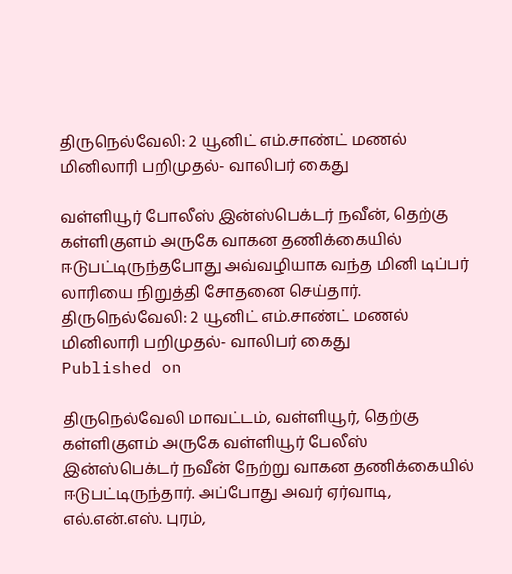திருநெல்வேலி: 2 யூனிட் எம்.சாண்ட் மணல் மினிலாரி பறிமுதல்- வாலிபர் கைது

வள்ளியூர் போலீஸ் இன்ஸ்பெக்டர் நவீன், தெற்கு கள்ளிகுளம் அருகே வாகன தணிக்கையில் ஈடுபட்டிருந்தபோது அவ்வழியாக வந்த மினி டிப்பர் லாரியை நிறுத்தி சோதனை செய்தார்.
திருநெல்வேலி: 2 யூனிட் எம்.சாண்ட் மணல் மினிலாரி பறிமுதல்- வாலிபர் கைது
Published on

திருநெல்வேலி மாவட்டம், வள்ளியூர், தெற்கு கள்ளிகுளம் அருகே வள்ளியூர் பேலீஸ் இன்ஸ்பெக்டர் நவீன் நேற்று வாகன தணிக்கையில் ஈடுபட்டிருந்தார். அப்போது அவர் ஏர்வாடி, எல்.என்.எஸ். புரம்,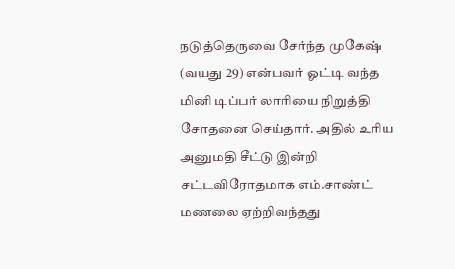நடுத்தெருவை சேர்ந்த முகேஷ் (வயது 29) என்பவர் ஓட்டி வந்த மினி டிப்பர் லாரியை நிறுத்தி சோதனை செய்தார். அதில் உரிய அனுமதி சீட்டு இன்றி சட்டவிரோதமாக எம்.சாண்ட் மணலை ஏற்றிவந்தது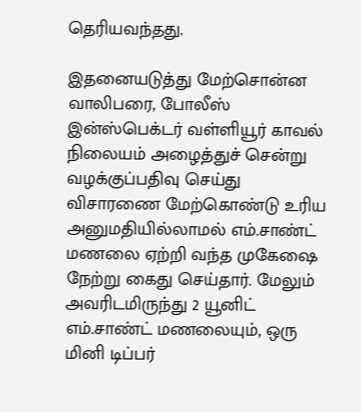தெரியவந்தது.

இதனையடுத்து மேற்சொன்ன வாலிபரை, போலீஸ் இன்ஸ்பெக்டர் வள்ளியூர் காவல் நிலையம் அழைத்துச் சென்று வழக்குப்பதிவு செய்து விசாரணை மேற்கொண்டு உரிய அனுமதியில்லாமல் எம்.சாண்ட் மணலை ஏற்றி வந்த முகேஷை நேற்று கைது செய்தார். மேலும் அவரிடமிருந்து 2 யூனிட் எம்.சாண்ட் மணலையும், ஒரு மினி டிப்பர்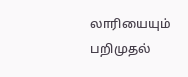லாரியையும் பறிமுதல்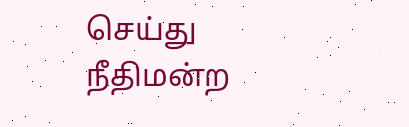செய்து நீதிமன்ற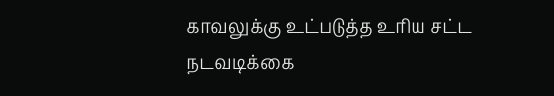காவலுக்கு உட்படுத்த உரிய சட்ட நடவடிக்கை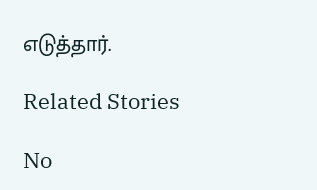எடுத்தார்.

Related Stories

No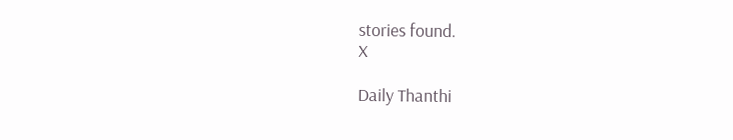stories found.
X

Daily Thanthi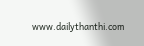www.dailythanthi.com